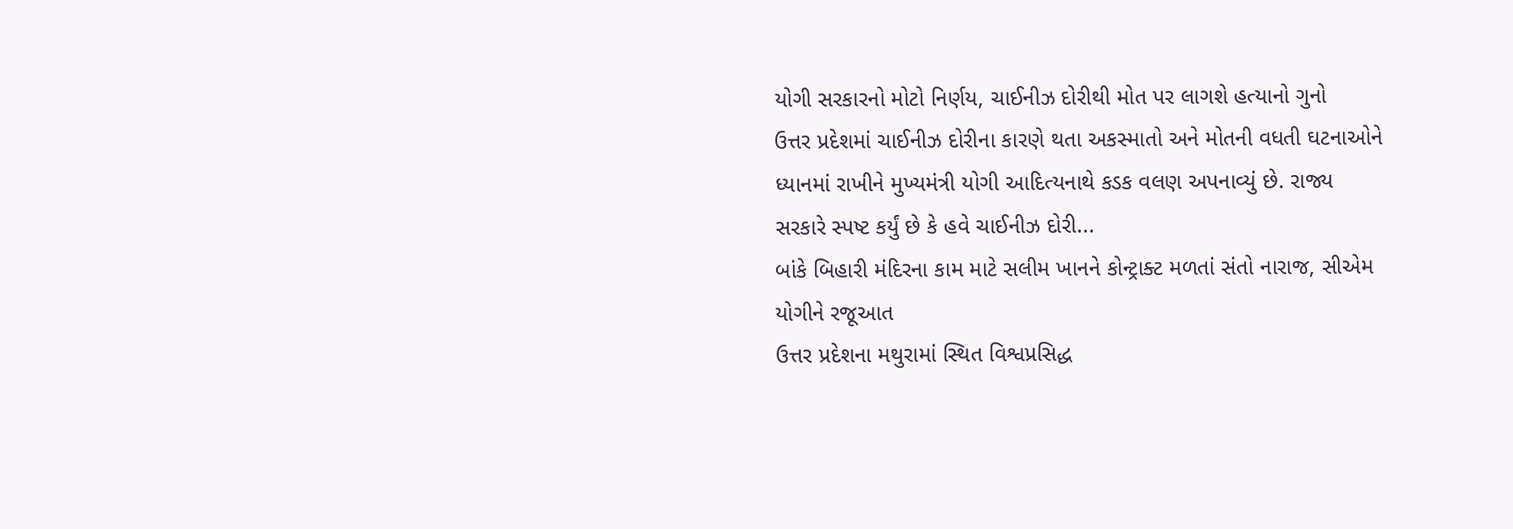યોગી સરકારનો મોટો નિર્ણય, ચાઈનીઝ દોરીથી મોત પર લાગશે હત્યાનો ગુનો
ઉત્તર પ્રદેશમાં ચાઈનીઝ દોરીના કારણે થતા અકસ્માતો અને મોતની વધતી ઘટનાઓને ધ્યાનમાં રાખીને મુખ્યમંત્રી યોગી આદિત્યનાથે કડક વલણ અપનાવ્યું છે. રાજ્ય સરકારે સ્પષ્ટ કર્યું છે કે હવે ચાઈનીઝ દોરી...
બાંકે બિહારી મંદિરના કામ માટે સલીમ ખાનને કોન્ટ્રાક્ટ મળતાં સંતો નારાજ, સીએમ યોગીને રજૂઆત
ઉત્તર પ્રદેશના મથુરામાં સ્થિત વિશ્વપ્રસિદ્ધ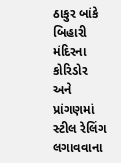ઠાકુર બાંકે બિહારી મંદિરના કોરિડોર અને પ્રાંગણમાં સ્ટીલ રેલિંગ લગાવવાના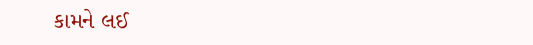કામને લઈ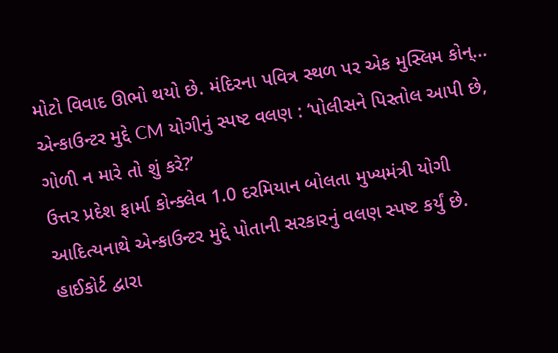મોટો વિવાદ ઊભો થયો છે. મંદિરના પવિત્ર સ્થળ પર એક મુસ્લિમ કોન્...
એન્કાઉન્ટર મુદ્દે CM યોગીનું સ્પષ્ટ વલણ : ‘પોલીસને પિસ્તોલ આપી છે, ગોળી ન મારે તો શું કરે?’
ઉત્તર પ્રદેશ ફાર્મા કોન્ક્લેવ 1.0 દરમિયાન બોલતા મુખ્યમંત્રી યોગી આદિત્યનાથે એન્કાઉન્ટર મુદ્દે પોતાની સરકારનું વલણ સ્પષ્ટ કર્યું છે. હાઈકોર્ટ દ્વારા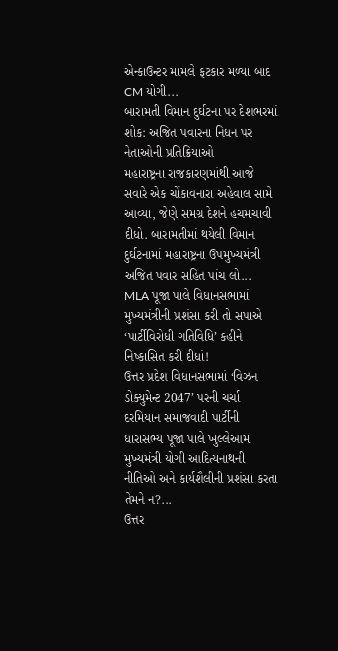એન્કાઉન્ટર મામલે ફટકાર મળ્યા બાદ CM યોગી...
બારામતી વિમાન દુર્ઘટના પર દેશભરમાં શોક: અજિત પવારના નિધન પર નેતાઓની પ્રતિક્રિયાઓ
મહારાષ્ટ્રના રાજકારણમાંથી આજે સવારે એક ચોંકાવનારા અહેવાલ સામે આવ્યા, જેણે સમગ્ર દેશને હચમચાવી દીધો. બારામતીમાં થયેલી વિમાન દુર્ઘટનામાં મહારાષ્ટ્રના ઉપમુખ્યમંત્રી અજિત પવાર સહિત પાંચ લો...
MLA પૂજા પાલે વિધાનસભામાં મુખ્યમંત્રીની પ્રશંસા કરી તો સપાએ ‘પાર્ટીવિરોધી ગતિવિધિ’ કહીને નિષ્કાસિત કરી દીધાં!
ઉત્તર પ્રદેશ વિધાનસભામાં ‘વિઝન ડોક્યુમેન્ટ 2047’ પરની ચર્ચા દરમિયાન સમાજવાદી પાર્ટીની ધારાસભ્ય પૂજા પાલે ખુલ્લેઆમ મુખ્યમંત્રી યોગી આદિત્યનાથની નીતિઓ અને કાર્યશૈલીની પ્રશંસા કરતા તેમને ન?...
ઉત્તર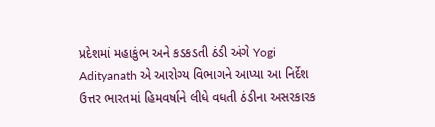પ્રદેશમાં મહાકુંભ અને કડકડતી ઠંડી અંગે Yogi Adityanath એ આરોગ્ય વિભાગને આપ્યા આ નિર્દેશ
ઉત્તર ભારતમાં હિમવર્ષાને લીધે વધતી ઠંડીના અસરકારક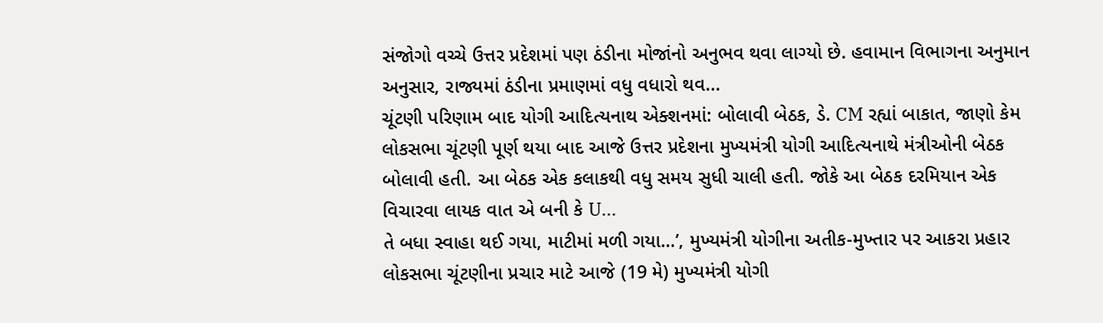સંજોગો વચ્ચે ઉત્તર પ્રદેશમાં પણ ઠંડીના મોજાંનો અનુભવ થવા લાગ્યો છે. હવામાન વિભાગના અનુમાન અનુસાર, રાજ્યમાં ઠંડીના પ્રમાણમાં વધુ વધારો થવ...
ચૂંટણી પરિણામ બાદ યોગી આદિત્યનાથ એક્શનમાં: બોલાવી બેઠક, ડે. CM રહ્યાં બાકાત, જાણો કેમ
લોકસભા ચૂંટણી પૂર્ણ થયા બાદ આજે ઉત્તર પ્રદેશના મુખ્યમંત્રી યોગી આદિત્યનાથે મંત્રીઓની બેઠક બોલાવી હતી. આ બેઠક એક કલાકથી વધુ સમય સુધી ચાલી હતી. જોકે આ બેઠક દરમિયાન એક વિચારવા લાયક વાત એ બની કે U...
તે બધા સ્વાહા થઈ ગયા, માટીમાં મળી ગયા…’, મુખ્યમંત્રી યોગીના અતીક-મુખ્તાર પર આકરા પ્રહાર
લોકસભા ચૂંટણીના પ્રચાર માટે આજે (19 મે) મુખ્યમંત્રી યોગી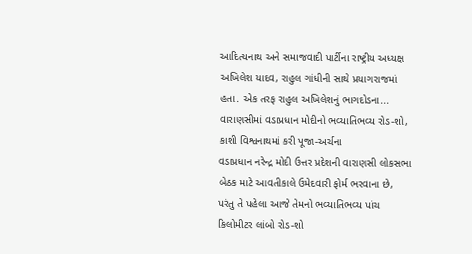આદિત્યનાથ અને સમાજવાદી પાર્ટીના રાષ્ટ્રીય અધ્યક્ષ અખિલેશ યાદવ, રાહુલ ગાંધીની સાથે પ્રયાગરાજમાં હતા. એક તરફ રાહુલ અખિલેશનું ભાગદોડના...
વારાણસીમાં વડાપ્રધાન મોદીનો ભવ્યાતિભવ્ય રોડ-શો, કાશી વિશ્વનાથમાં કરી પૂજા-અર્ચના
વડાપ્રધાન નરેન્દ્ર મોદી ઉત્તર પ્રદેશની વારાણસી લોકસભા બેઠક માટે આવતીકાલે ઉમેદવારી ફોર્મ ભરવાના છે, પરંતુ તે પહેલા આજે તેમનો ભવ્યાતિભવ્ય પાંચ કિલોમીટર લાંબો રોડ-શો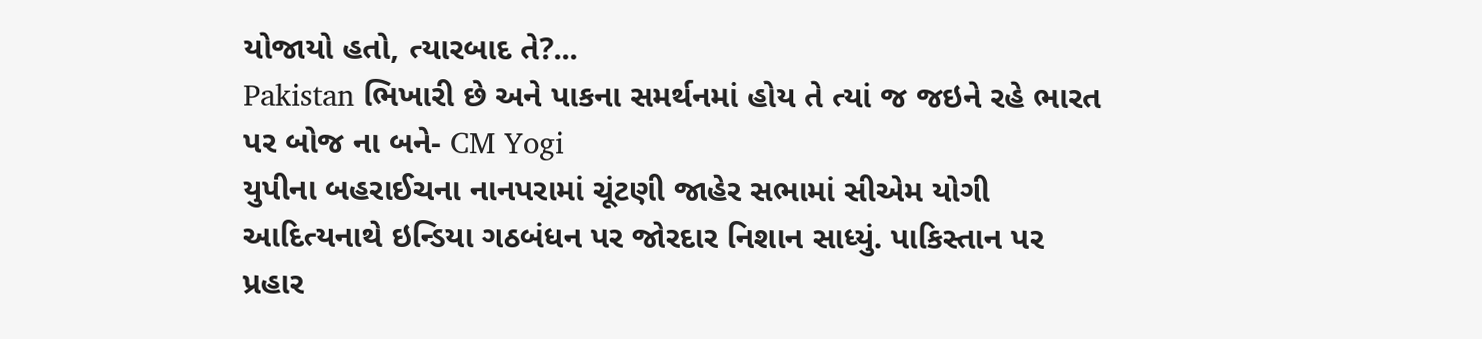યોજાયો હતો, ત્યારબાદ તે?...
Pakistan ભિખારી છે અને પાકના સમર્થનમાં હોય તે ત્યાં જ જઇને રહે ભારત પર બોજ ના બને- CM Yogi
યુપીના બહરાઈચના નાનપરામાં ચૂંટણી જાહેર સભામાં સીએમ યોગી આદિત્યનાથે ઇન્ડિયા ગઠબંધન પર જોરદાર નિશાન સાધ્યું. પાકિસ્તાન પર પ્રહાર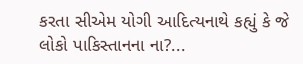કરતા સીએમ યોગી આદિત્યનાથે કહ્યું કે જે લોકો પાકિસ્તાનના ના?...